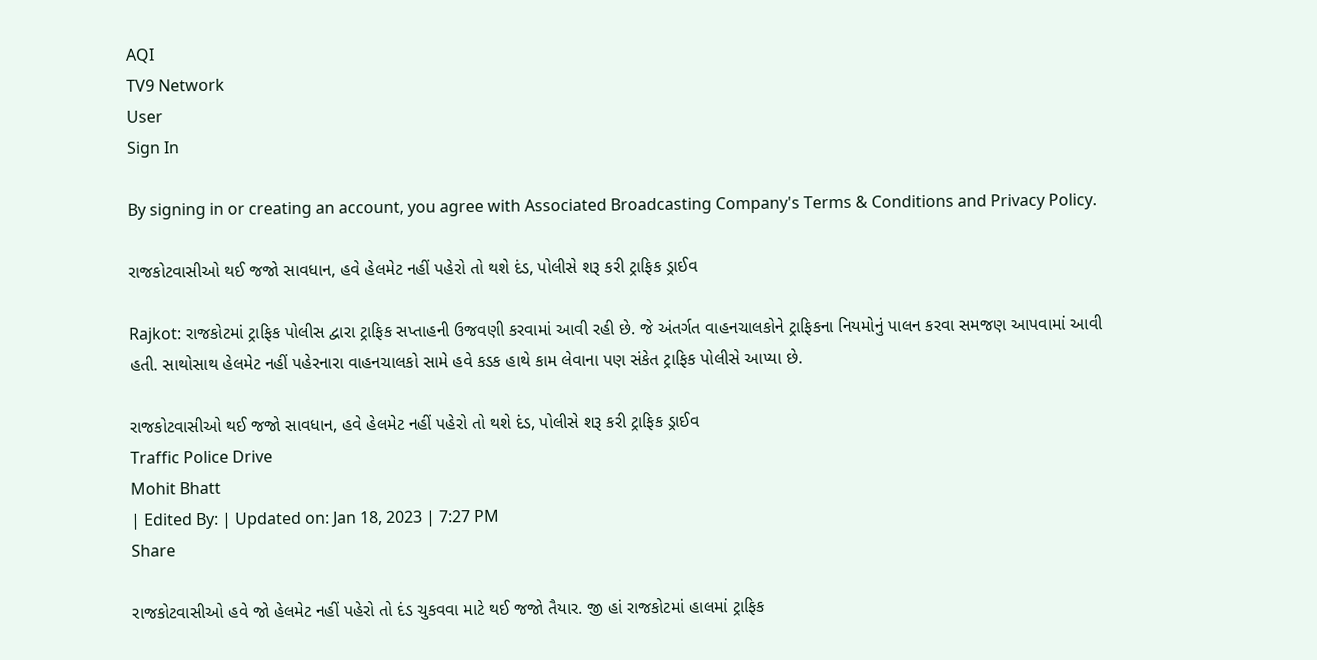AQI
TV9 Network
User
Sign In

By signing in or creating an account, you agree with Associated Broadcasting Company's Terms & Conditions and Privacy Policy.

રાજકોટવાસીઓ થઈ જજો સાવધાન, હવે હેલમેટ નહીં પહેરો તો થશે દંડ, પોલીસે શરૂ કરી ટ્રાફિક ડ્રાઈવ

Rajkot: રાજકોટમાં ટ્રાફિક પોલીસ દ્વારા ટ્રાફિક સપ્તાહની ઉજવણી કરવામાં આવી રહી છે. જે અંતર્ગત વાહનચાલકોને ટ્રાફિકના નિયમોનું પાલન કરવા સમજણ આપવામાં આવી હતી. સાથોસાથ હેલમેટ નહીં પહેરનારા વાહનચાલકો સામે હવે કડક હાથે કામ લેવાના પણ સંકેત ટ્રાફિક પોલીસે આપ્યા છે.

રાજકોટવાસીઓ થઈ જજો સાવધાન, હવે હેલમેટ નહીં પહેરો તો થશે દંડ, પોલીસે શરૂ કરી ટ્રાફિક ડ્રાઈવ
Traffic Police Drive
Mohit Bhatt
| Edited By: | Updated on: Jan 18, 2023 | 7:27 PM
Share

રાજકોટવાસીઓ હવે જો હેલમેટ નહીં પહેરો તો દંડ ચુકવવા માટે થઈ જજો તૈયાર. જી હાં રાજકોટમાં હાલમાં ટ્રાફિક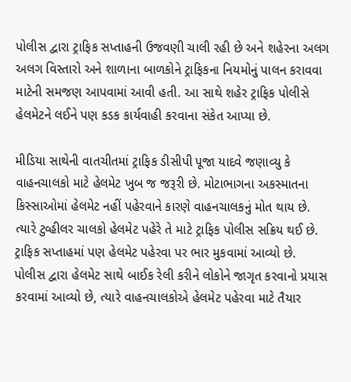પોલીસ દ્વારા ટ્રાફિક સપ્તાહની ઉજવણી ચાલી રહી છે અને શહેરના અલગ અલગ વિસ્તારો અને શાળાના બાળકોને ટ્રાફિકના નિયમોનું પાલન કરાવવા માટેની સમજણ આપવામાં આવી હતી. આ સાથે શહેર ટ્રાફિક પોલીસે હેલમેટને લઈને પણ કડક કાર્યવાહી કરવાના સંકેત આપ્યા છે.

મીડિયા સાથેની વાતચીતમાં ટ્રાફિક ડીસીપી પૂજા યાદવે જણાવ્યુ કે વાહનચાલકો માટે હેલમેટ ખુબ જ જરૂરી છે. મોટાભાગના અકસ્માતના કિસ્સાઓમાં હેલમેટ નહીં પહેરવાને કારણે વાહનચાલકનું મોત થાય છે. ત્યારે ટુવ્હીલર ચાલકો હેલમેટ પહેરે તે માટે ટ્રાફિક પોલીસ સક્રિય થઈ છે. ટ્રાફિક સપ્તાહમાં પણ હેલમેટ પહેરવા પર ભાર મુકવામાં આવ્યો છે. પોલીસ દ્વારા હેલમેટ સાથે બાઈક રેલી કરીને લોકોને જાગૃત કરવાનો પ્રયાસ કરવામાં આવ્યો છે, ત્યારે વાહનચાલકોએ હેલમેટ પહેરવા માટે તૈયાર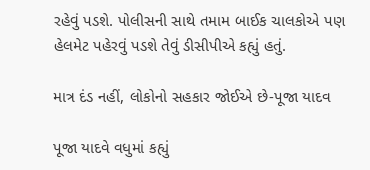રહેવું પડશે. પોલીસની સાથે તમામ બાઈક ચાલકોએ પણ હેલમેટ પહેરવું પડશે તેવું ડીસીપીએ કહ્યું હતું.

માત્ર દંડ નહીં, લોકોનો સહકાર જોઈએ છે-પૂજા યાદવ

પૂજા યાદવે વધુમાં કહ્યું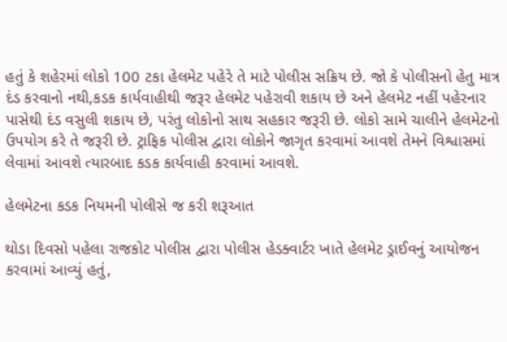હતું કે શહેરમાં લોકો 100 ટકા હેલમેટ પહેરે તે માટે પોલીસ સક્રિય છે. જો કે પોલીસનો હેતુ માત્ર દંડ કરવાનો નથી,કડક કાર્યવાહીથી જરૂર હેલમેટ પહેરાવી શકાય છે અને હેલમેટ નહીં પહેરનાર પાસેથી દંડ વસુલી શકાય છે, પરંતુ લોકોનો સાથ સહકાર જરૂરી છે. લોકો સામે ચાલીને હેલમેટનો ઉપયોગ કરે તે જરૂરી છે. ટ્રાફિક પોલીસ દ્વારા લોકોને જાગૃત કરવામાં આવશે તેમને વિશ્વાસમાં લેવામાં આવશે ત્યારબાદ કડક કાર્યવાહી કરવામાં આવશે.

હેલમેટના કડક નિયમની પોલીસે જ કરી શરૂઆત

થોડા દિવસો પહેલા રાજકોટ પોલીસ દ્વારા પોલીસ હેડક્વાર્ટર ખાતે હેલમેટ ડ્રાઈવનું આયોજન કરવામાં આવ્યું હતું,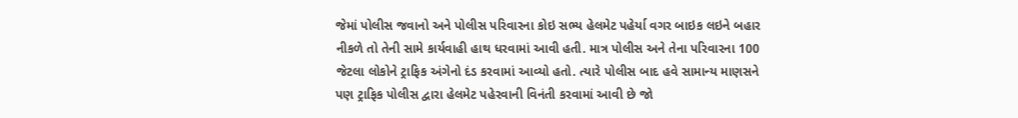જેમાં પોલીસ જવાનો અને પોલીસ પરિવારના કોઇ સભ્ય હેલમેટ પહેર્યા વગર બાઇક લઇને બહાર નીકળે તો તેની સામે કાર્યવાહી હાથ ધરવામાં આવી હતી. માત્ર પોલીસ અને તેના પરિવારના 100 જેટલા લોકોને ટ્રાફિક અંગેનો દંડ કરવામાં આવ્યો હતો. ત્યારે પોલીસ બાદ હવે સામાન્ય માણસને પણ ટ્રાફિક પોલીસ દ્વારા હેલમેટ પહેરવાની વિનંતી કરવામાં આવી છે જો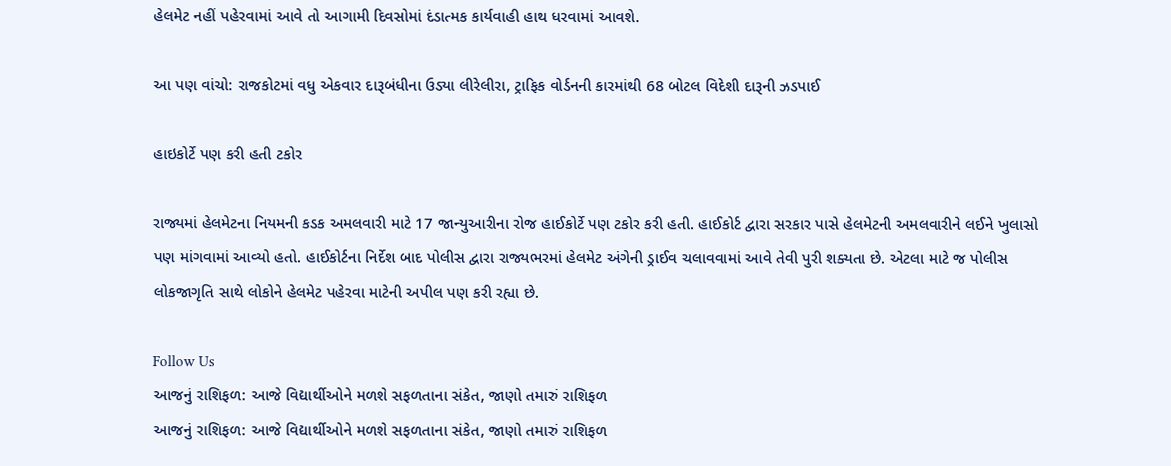હેલમેટ નહીં પહેરવામાં આવે તો આગામી દિવસોમાં દંડાત્મક કાર્યવાહી હાથ ધરવામાં આવશે.

આ પણ વાંચો: રાજકોટમાં વધુ એકવાર દારૂબંધીના ઉડ્યા લીરેલીરા, ટ્રાફિક વોર્ડનની કારમાંથી 68 બોટલ વિદેશી દારૂની ઝડપાઈ

હાઇકોર્ટે પણ કરી હતી ટકોર

રાજ્યમાં હેલમેટના નિયમની કડક અમલવારી માટે 17 જાન્યુઆરીના રોજ હાઈકોર્ટે પણ ટકોર કરી હતી. હાઈકોર્ટ દ્વારા સરકાર પાસે હેલમેટની અમલવારીને લઈને ખુલાસો પણ માંગવામાં આવ્યો હતો. હાઈકોર્ટના નિર્દેશ બાદ પોલીસ દ્વારા રાજ્યભરમાં હેલમેટ અંગેની ડ્રાઈવ ચલાવવામાં આવે તેવી પુરી શક્યતા છે. એટલા માટે જ પોલીસ લોકજાગૃતિ સાથે લોકોને હેલમેટ પહેરવા માટેની અપીલ પણ કરી રહ્યા છે.

Follow Us
આજનું રાશિફળ: આજે વિદ્યાર્થીઓને મળશે સફળતાના સંકેત, જાણો તમારું રાશિફળ
આજનું રાશિફળ: આજે વિદ્યાર્થીઓને મળશે સફળતાના સંકેત, જાણો તમારું રાશિફળ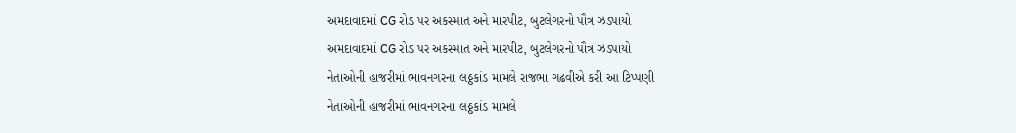અમદાવાદમાં CG રોડ પર અકસ્માત અને મારપીટ, બુટલેગરનો પૌત્ર ઝડપાયો
અમદાવાદમાં CG રોડ પર અકસ્માત અને મારપીટ, બુટલેગરનો પૌત્ર ઝડપાયો
નેતાઓની હાજરીમાં ભાવનગરના લઠ્ઠકાંડ મામલે રાજભા ગઢવીએ કરી આ ટિપ્પણી
નેતાઓની હાજરીમાં ભાવનગરના લઠ્ઠકાંડ મામલે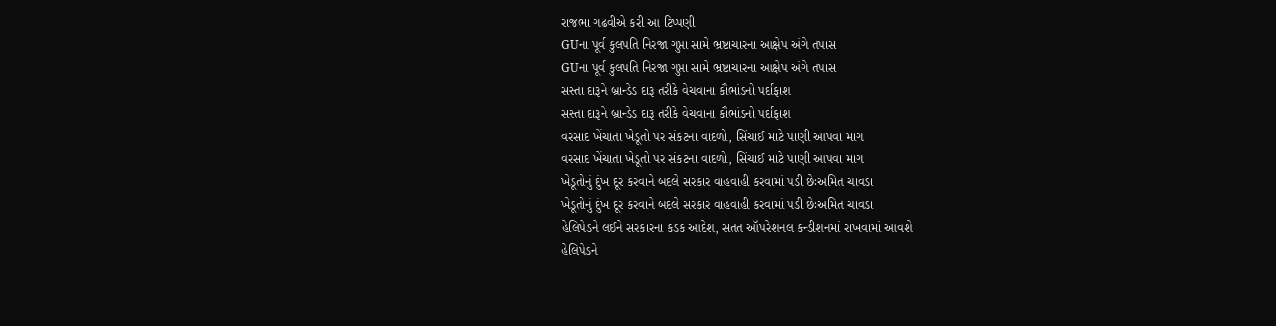રાજભા ગઢવીએ કરી આ ટિપ્પણી
GUના પૂર્વ કુલપતિ નિરજા ગુપ્તા સામે ભ્રષ્ટાચારના આક્ષેપ અંગે તપાસ
GUના પૂર્વ કુલપતિ નિરજા ગુપ્તા સામે ભ્રષ્ટાચારના આક્ષેપ અંગે તપાસ
સસ્તા દારૂને બ્રાન્ડેડ દારૂ તરીકે વેચવાના કૌભાંડનો પર્દાફાશ
સસ્તા દારૂને બ્રાન્ડેડ દારૂ તરીકે વેચવાના કૌભાંડનો પર્દાફાશ
વરસાદ ખેંચાતા ખેડૂતો પર સંકટના વાદળો, સિંચાઈ માટે પાણી આપવા માગ
વરસાદ ખેંચાતા ખેડૂતો પર સંકટના વાદળો, સિંચાઈ માટે પાણી આપવા માગ
ખેડૂતોનું દુંખ દૂર કરવાને બદલે સરકાર વાહવાહી કરવામાં પડી છેઃઅમિત ચાવડા
ખેડૂતોનું દુંખ દૂર કરવાને બદલે સરકાર વાહવાહી કરવામાં પડી છેઃઅમિત ચાવડા
હેલિપેડને લઈને સરકારના કડક આદેશ, સતત ઑપરેશનલ કન્ડીશનમાં રાખવામાં આવશે
હેલિપેડને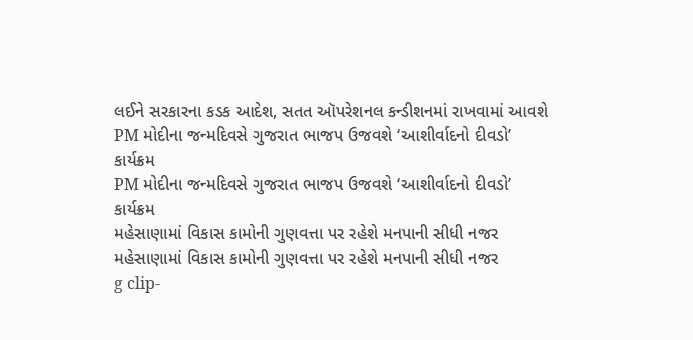લઈને સરકારના કડક આદેશ, સતત ઑપરેશનલ કન્ડીશનમાં રાખવામાં આવશે
PM મોદીના જન્મદિવસે ગુજરાત ભાજપ ઉજવશે ‘આશીર્વાદનો દીવડો’ કાર્યક્રમ
PM મોદીના જન્મદિવસે ગુજરાત ભાજપ ઉજવશે ‘આશીર્વાદનો દીવડો’ કાર્યક્રમ
મહેસાણામાં વિકાસ કામોની ગુણવત્તા પર રહેશે મનપાની સીધી નજર
મહેસાણામાં વિકાસ કામોની ગુણવત્તા પર રહેશે મનપાની સીધી નજર
g clip-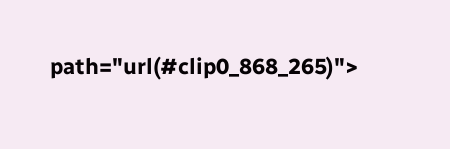path="url(#clip0_868_265)">